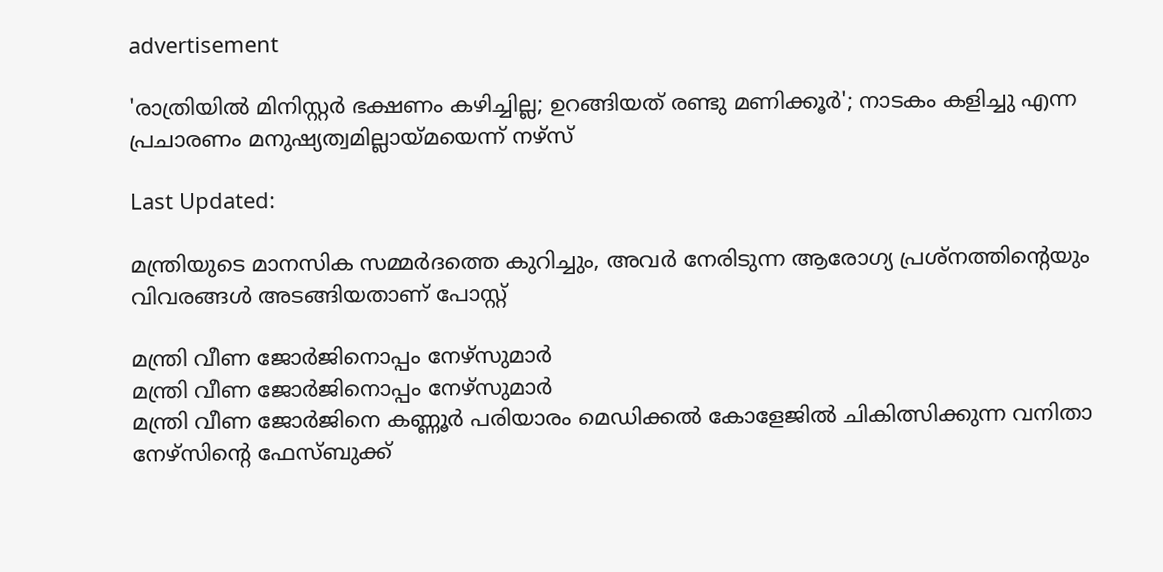advertisement

'രാത്രിയിൽ മിനിസ്റ്റർ ഭക്ഷണം കഴിച്ചില്ല; ഉറങ്ങിയത് രണ്ടു മണിക്കൂർ'; നാടകം കളിച്ചു എന്ന പ്രചാരണം മനുഷ്യത്വമില്ലായ്മയെന്ന് നഴ്സ്

Last Updated:

മന്ത്രിയുടെ മാനസിക സമ്മർദത്തെ കുറിച്ചും, അവർ നേരിടുന്ന ആരോഗ്യ പ്രശ്നത്തിന്റെയും വിവരങ്ങൾ അടങ്ങിയതാണ് പോസ്റ്റ്

മന്ത്രി വീണ ജോർജിനൊപ്പം നേഴ്‌സുമാർ
മന്ത്രി വീണ ജോർജിനൊപ്പം നേഴ്‌സുമാർ
മന്ത്രി വീണ ജോർജിനെ കണ്ണൂർ പരിയാരം മെഡിക്കൽ കോളേജിൽ ചികിത്സിക്കുന്ന വനിതാ നേഴ്‌സിന്റെ ഫേസ്ബുക്ക്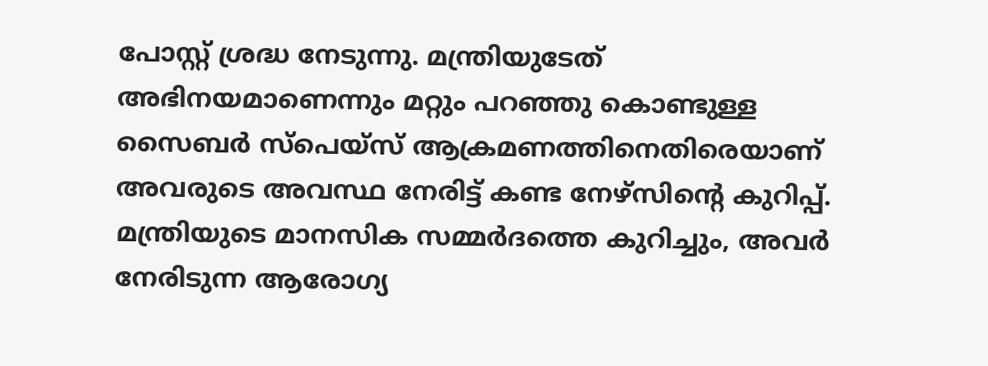പോസ്റ്റ് ശ്രദ്ധ നേടുന്നു. മന്ത്രിയുടേത് അഭിനയമാണെന്നും മറ്റും പറഞ്ഞു കൊണ്ടുള്ള സൈബർ സ്‌പെയ്‌സ് ആക്രമണത്തിനെതിരെയാണ് അവരുടെ അവസ്ഥ നേരിട്ട് കണ്ട നേഴ്‌സിന്റെ കുറിപ്പ്. മന്ത്രിയുടെ മാനസിക സമ്മർദത്തെ കുറിച്ചും, അവർ നേരിടുന്ന ആരോഗ്യ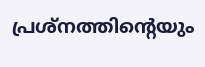പ്രശ്നത്തിന്റെയും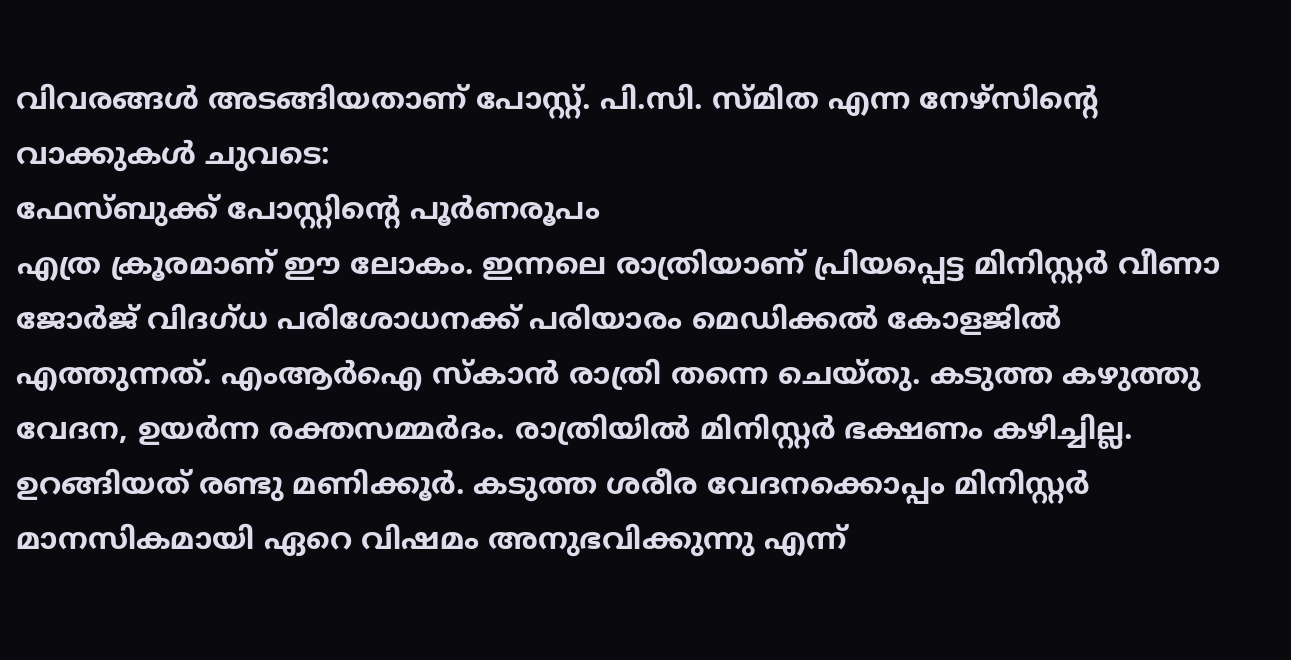വിവരങ്ങൾ അടങ്ങിയതാണ് പോസ്റ്റ്. പി.സി. സ്മിത എന്ന നേഴ്‌സിന്റെ വാക്കുകൾ ചുവടെ:
ഫേസ്ബുക്ക് പോസ്റ്റിന്‍റെ പൂര്‍ണരൂപം
എത്ര ക്രൂരമാണ് ഈ ലോകം. ഇന്നലെ രാത്രിയാണ് പ്രിയപ്പെട്ട മിനിസ്റ്റർ വീണാ ജോര്‍ജ് വിദഗ്ധ പരിശോധനക്ക് പരിയാരം മെഡിക്കൽ കോളജിൽ എത്തുന്നത്. എംആര്‍ഐ സ്കാൻ രാത്രി തന്നെ ചെയ്തു. കടുത്ത കഴുത്തു വേദന, ഉയർന്ന രക്തസമ്മർദം. രാത്രിയിൽ മിനിസ്റ്റർ ഭക്ഷണം കഴിച്ചില്ല. ഉറങ്ങിയത് രണ്ടു മണിക്കൂർ. കടുത്ത ശരീര വേദനക്കൊപ്പം മിനിസ്റ്റർ മാനസികമായി ഏറെ വിഷമം അനുഭവിക്കുന്നു എന്ന്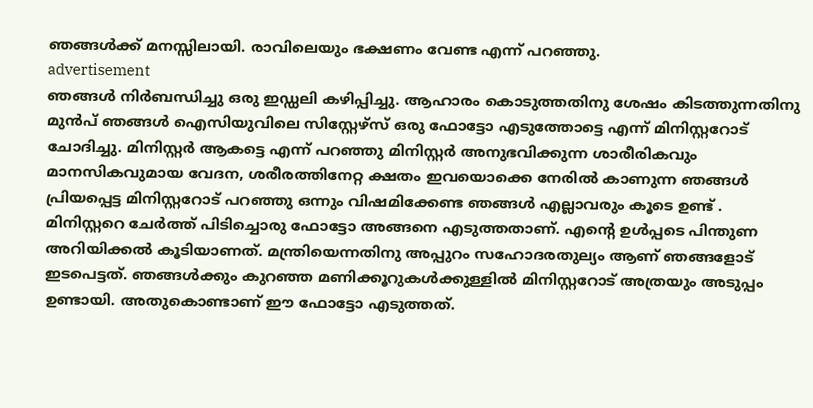ഞങ്ങൾക്ക് മനസ്സിലായി. രാവിലെയും ഭക്ഷണം വേണ്ട എന്ന് പറഞ്ഞു.
advertisement
ഞങ്ങൾ നിർബന്ധിച്ചു ഒരു ഇഡ്ഡലി കഴിപ്പിച്ചു. ആഹാരം കൊടുത്തതിനു ശേഷം കിടത്തുന്നതിനു മുൻപ് ഞങ്ങൾ ഐസിയുവിലെ സിസ്റ്റേഴ്സ് ഒരു ഫോട്ടോ എടുത്തോട്ടെ എന്ന് മിനിസ്റ്ററോട് ചോദിച്ചു. മിനിസ്റ്റർ ആകട്ടെ എന്ന് പറഞ്ഞു മിനിസ്റ്റർ അനുഭവിക്കുന്ന ശാരീരികവും മാനസികവുമായ വേദന, ശരീരത്തിനേറ്റ ക്ഷതം ഇവയൊക്കെ നേരിൽ കാണുന്ന ഞങ്ങൾ പ്രിയപ്പെട്ട മിനിസ്റ്ററോട് പറഞ്ഞു ഒന്നും വിഷമിക്കേണ്ട ഞങ്ങൾ എല്ലാവരും കൂടെ ഉണ്ട് .
മിനിസ്റ്ററെ ചേർത്ത് പിടിച്ചൊരു ഫോട്ടോ അങ്ങനെ എടുത്തതാണ്. എന്റെ ഉൾപ്പടെ പിന്തുണ അറിയിക്കൽ കൂടിയാണത്. മന്ത്രിയെന്നതിനു അപ്പുറം സഹോദരതുല്യം ആണ് ഞങ്ങളോട് ഇടപെട്ടത്. ഞങ്ങൾക്കും കുറഞ്ഞ മണിക്കൂറുകൾക്കുള്ളിൽ മിനിസ്റ്ററോട് അത്രയും അടുപ്പം ഉണ്ടായി. അതുകൊണ്ടാണ് ഈ ഫോട്ടോ എടുത്തത്.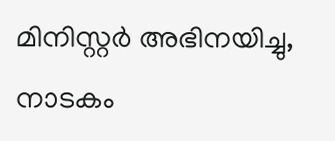മിനിസ്റ്റർ അഭിനയിച്ചു, നാടകം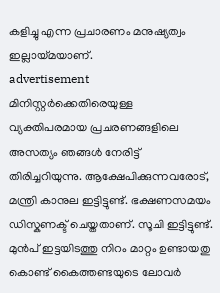കളിച്ചു എന്ന പ്രചാരണം മനുഷ്യത്വം ഇല്ലായ്മയാണ്.
advertisement
മിനിസ്റ്റർക്കെതിരെയുള്ള വ്യക്തിപരമായ പ്രചരണങ്ങളിലെ അസത്യം ഞങ്ങൾ നേരിട്ട് തിരിച്ചറിയുന്നു. ആക്ഷേപിക്കുന്നവരോട്, മന്ത്രി കാനുല ഇട്ടിട്ടുണ്ട്. ഭക്ഷണസമയം ഡിസ്കണക്ട് ചെയ്തതാണ്. സൂചി ഇട്ടിട്ടുണ്ട്. മുൻപ് ഇട്ടയിടത്തു നിറം മാറ്റം ഉണ്ടായതു കൊണ്ട് കൈത്തണ്ടയുടെ ലോവര്‍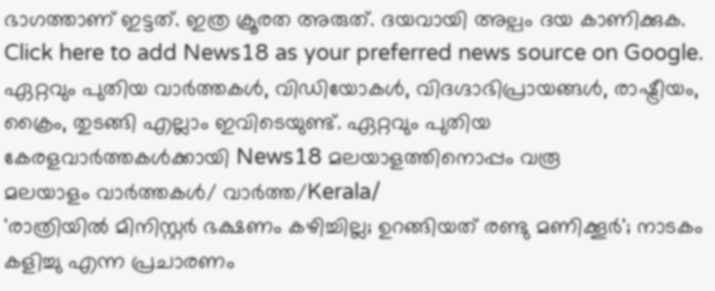ഭാഗത്താണ് ഇട്ടത്. ഇത്ര ക്രൂരത അരുത്. ദയവായി അല്പം ദയ കാണിക്കുക.
Click here to add News18 as your preferred news source on Google.
ഏറ്റവും പുതിയ വാർത്തകൾ, വിഡിയോകൾ, വിദഗ്ദാഭിപ്രായങ്ങൾ, രാഷ്ട്രീയം, ക്രൈം, തുടങ്ങി എല്ലാം ഇവിടെയുണ്ട്. ഏറ്റവും പുതിയ കേരളവാർത്തകൾക്കായി News18 മലയാളത്തിനൊപ്പം വരൂ
മലയാളം വാർത്തകൾ/ വാർത്ത/Kerala/
'രാത്രിയിൽ മിനിസ്റ്റർ ഭക്ഷണം കഴിച്ചില്ല; ഉറങ്ങിയത് രണ്ടു മണിക്കൂർ'; നാടകം കളിച്ചു എന്ന പ്രചാരണം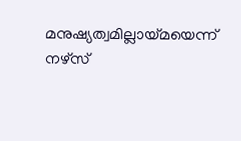മനുഷ്യത്വമില്ലായ്മയെന്ന് നഴ്സ്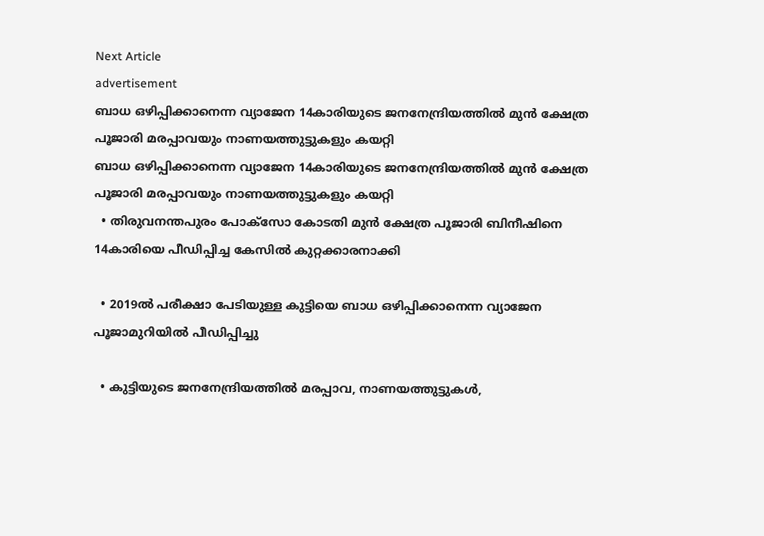Next Article
advertisement
ബാധ ഒഴിപ്പിക്കാനെന്ന വ്യാജേന 14കാരിയുടെ ജനനേന്ദ്രിയത്തിൽ മുൻ ക്ഷേത്ര പൂജാരി മരപ്പാവയും നാണയത്തുട്ടുകളും കയറ്റി
ബാധ ഒഴിപ്പിക്കാനെന്ന വ്യാജേന 14കാരിയുടെ ജനനേന്ദ്രിയത്തിൽ മുൻ ക്ഷേത്ര പൂജാരി മരപ്പാവയും നാണയത്തുട്ടുകളും കയറ്റി
  • തിരുവനന്തപുരം പോക്സോ കോടതി മുൻ ക്ഷേത്ര പൂജാരി ബിനീഷിനെ 14കാരിയെ പീഡിപ്പിച്ച കേസിൽ കുറ്റക്കാരനാക്കി

  • 2019ൽ പരീക്ഷാ പേടിയുള്ള കുട്ടിയെ ബാധ ഒഴിപ്പിക്കാനെന്ന വ്യാജേന പൂജാമുറിയിൽ പീഡിപ്പിച്ചു

  • കുട്ടിയുടെ ജനനേന്ദ്രിയത്തിൽ മരപ്പാവ, നാണയത്തുട്ടുകൾ,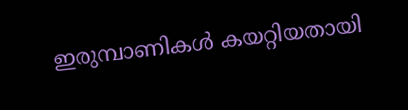ഇരുമ്പാണികൾ കയറ്റിയതായി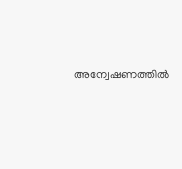അന്വേഷണത്തിൽ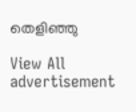തെളിഞ്ഞു

View All
advertisement